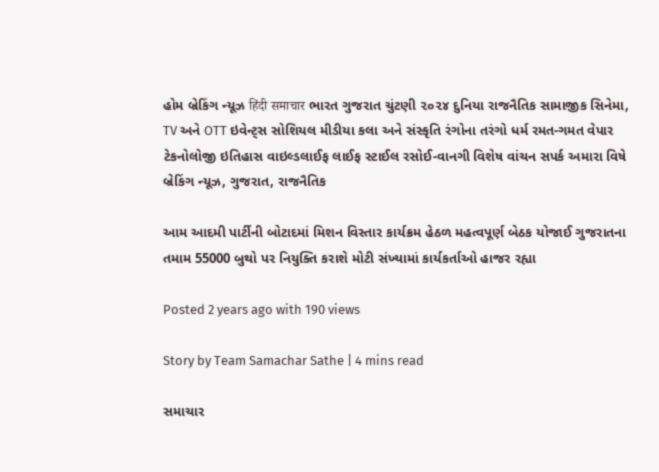હોમ બ્રેકિંગ ન્યૂઝ हिंदी समाचार ભારત ગુજરાત ચુંટણી ૨૦૨૪ દુનિયા રાજનૈતિક સામાજીક સિનેમા, TV અને OTT ઇવેન્ટ્સ સોશિયલ મીડીયા કલા અને સંસ્કૃતિ રંગોના તરંગો ધર્મ રમત-ગમત વેપાર ટેકનોલોજી ઇતિહાસ વાઇલ્ડલાઈફ લાઈફ સ્ટાઈલ રસોઈ-વાનગી વિશેષ વાંચન સપર્ક અમારા વિષે
બ્રેકિંગ ન્યૂઝ, ગુજરાત, રાજનૈતિક

આમ આદમી પાર્ટીની બોટાદમાં મિશન વિસ્તાર કાર્યક્રમ હેઠળ મહત્વપૂર્ણ બેઠક યોજાઈ ગુજરાતના તમામ 55000 બુથો પર નિયુક્તિ કરાશે મોટી સંખ્યામાં કાર્યકર્તાઓ હાજર રહ્યા

Posted 2 years ago with 190 views

Story by Team Samachar Sathe | 4 mins read

સમાચાર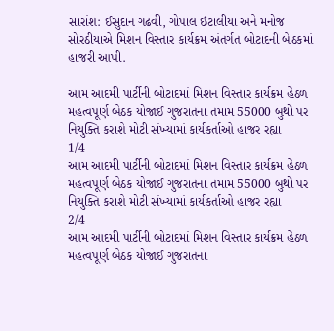સારાંશ: ઈસુદાન ગઢવી, ગોપાલ ઇટાલીયા અને મનોજ સોરઠીયાએ મિશન વિસ્તાર કાર્યક્રમ અંતર્ગત બોટાદની બેઠકમાં હાજરી આપી.

આમ આદમી પાર્ટીની બોટાદમાં મિશન વિસ્તાર કાર્યક્રમ હેઠળ મહત્વપૂર્ણ બેઠક યોજાઈ ગુજરાતના તમામ 55000 બુથો પર નિયુક્તિ કરાશે મોટી સંખ્યામાં કાર્યકર્તાઓ હાજર રહ્યા
1/4
આમ આદમી પાર્ટીની બોટાદમાં મિશન વિસ્તાર કાર્યક્રમ હેઠળ મહત્વપૂર્ણ બેઠક યોજાઈ ગુજરાતના તમામ 55000 બુથો પર નિયુક્તિ કરાશે મોટી સંખ્યામાં કાર્યકર્તાઓ હાજર રહ્યા
2/4
આમ આદમી પાર્ટીની બોટાદમાં મિશન વિસ્તાર કાર્યક્રમ હેઠળ મહત્વપૂર્ણ બેઠક યોજાઈ ગુજરાતના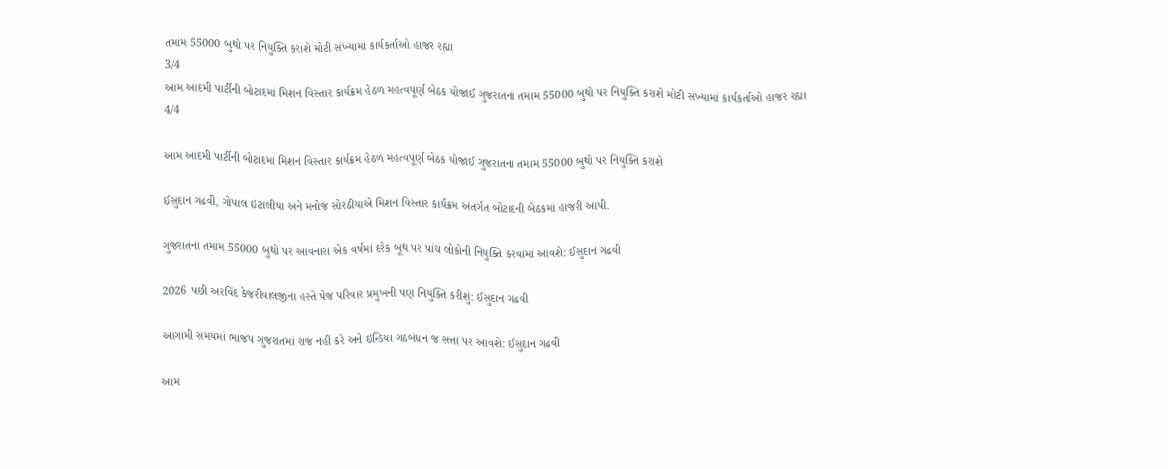તમામ 55000 બુથો પર નિયુક્તિ કરાશે મોટી સંખ્યામાં કાર્યકર્તાઓ હાજર રહ્યા
3/4
આમ આદમી પાર્ટીની બોટાદમાં મિશન વિસ્તાર કાર્યક્રમ હેઠળ મહત્વપૂર્ણ બેઠક યોજાઈ ગુજરાતના તમામ 55000 બુથો પર નિયુક્તિ કરાશે મોટી સંખ્યામાં કાર્યકર્તાઓ હાજર રહ્યા
4/4

આમ આદમી પાર્ટીની બોટાદમાં મિશન વિસ્તાર કાર્યક્રમ હેઠળ મહત્વપૂર્ણ બેઠક યોજાઈ ગુજરાતના તમામ 55000 બુથો પર નિયુક્તિ કરાશે

ઈસુદાન ગઢવી, ગોપાલ ઇટાલીયા અને મનોજ સોરઠીયાએ મિશન વિસ્તાર કાર્યક્રમ અંતર્ગત બોટાદની બેઠકમાં હાજરી આપી.

ગુજરાતના તમામ 55000 બુથો પર આવનારા એક વર્ષમાં દરેક બૂથ પર પાંચ લોકોની નિયુક્તિ કરવામાં આવશે: ઈસુદાન ગઢવી

2026 પછી અરવિંદ કેજરીવાલજીના હસ્તે પેજ પરિવાર પ્રમુખની પણ નિયુક્તિ કરીશું: ઈસુદાન ગઢવી

આગામી સમયમાં ભાજપ ગુજરાતમાં રાજ નહીં કરે અને ઇન્ડિયા ગઠબંધન જ સત્તા પર આવશે: ઈસુદાન ગઢવી

આમ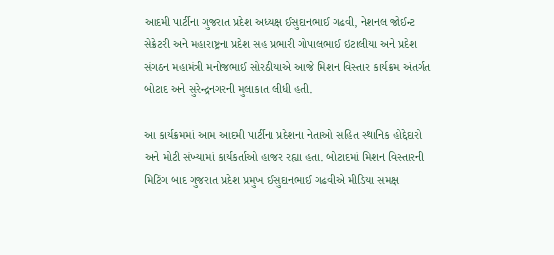આદમી પાર્ટીના ગુજરાત પ્રદેશ અધ્યક્ષ ઈસુદાનભાઈ ગઢવી, નેશનલ જોઈન્ટ સેક્રેટરી અને મહારાષ્ટ્રના પ્રદેશ સહ પ્રભારી ગોપાલભાઈ ઇટાલીયા અને પ્રદેશ સંગઠન મહામંત્રી મનોજભાઈ સોરઠીયાએ આજે મિશન વિસ્તાર કાર્યક્રમ અંતર્ગત બોટાદ અને સુરેન્દ્રનગરની મુલાકાત લીધી હતી.

આ કાર્યક્રમમાં આમ આદમી પાર્ટીના પ્રદેશના નેતાઓ સહિત સ્થાનિક હોદ્દેદારો અને મોટી સંખ્યામાં કાર્યકર્તાઓ હાજર રહ્યા હતા. બોટાદમાં મિશન વિસ્તારની મિટિંગ બાદ ગુજરાત પ્રદેશ પ્રમુખ ઈસુદાનભાઈ ગઢવીએ મીડિયા સમક્ષ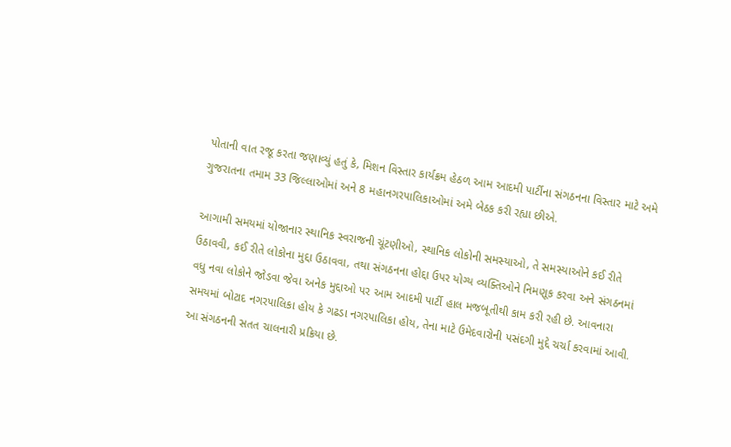પોતાની વાત રજૂ કરતા જણાવ્યું હતું કે, મિશન વિસ્તાર કાર્યક્રમ હેઠળ આમ આદમી પાર્ટીના સંગઠનના વિસ્તાર માટે અમે ગુજરાતના તમામ 33 જિલ્લાઓમાં અને 8 મહાનગરપાલિકાઓમાં અમે બેઠક કરી રહ્યા છીએ.

આગામી સમયમાં યોજાનાર સ્થાનિક સ્વરાજની ચૂંટણીઓ, સ્થાનિક લોકોની સમસ્યાઓ, તે સમસ્યાઓને કઈ રીતે ઉઠાવવી, કઈ રીતે લોકોના મુદ્દા ઉઠાવવા, તથા સંગઠનના હોદ્દા ઉપર યોગ્ય વ્યક્તિઓને નિમણૂક કરવા અને સંગઠનમાં વધુ નવા લોકોને જોડવા જેવા અનેક મુદ્દાઓ પર આમ આદમી પાર્ટી હાલ મજબૂતીથી કામ કરી રહી છે. આવનારા સમયમાં બોટાદ નગરપાલિકા હોય કે ગઢડા નગરપાલિકા હોય, તેના માટે ઉમેદવારોની પસંદગી મુદ્દે ચર્ચા કરવામાં આવી. આ સંગઠનની સતત ચાલનારી પ્રક્રિયા છે.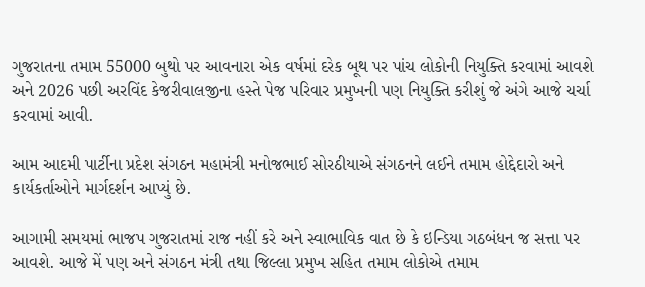ગુજરાતના તમામ 55000 બુથો પર આવનારા એક વર્ષમાં દરેક બૂથ પર પાંચ લોકોની નિયુક્તિ કરવામાં આવશે અને 2026 પછી અરવિંદ કેજરીવાલજીના હસ્તે પેજ પરિવાર પ્રમુખની પણ નિયુક્તિ કરીશું જે અંગે આજે ચર્ચા કરવામાં આવી.

આમ આદમી પાર્ટીના પ્રદેશ સંગઠન મહામંત્રી મનોજભાઈ સોરઠીયાએ સંગઠનને લઈને તમામ હોદ્દેદારો અને કાર્યકર્તાઓને માર્ગદર્શન આપ્યું છે.

આગામી સમયમાં ભાજપ ગુજરાતમાં રાજ નહીં કરે અને સ્વાભાવિક વાત છે કે ઇન્ડિયા ગઠબંધન જ સત્તા પર આવશે. આજે મેં પણ અને સંગઠન મંત્રી તથા જિલ્લા પ્રમુખ સહિત તમામ લોકોએ તમામ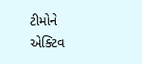ટીમોને એક્ટિવ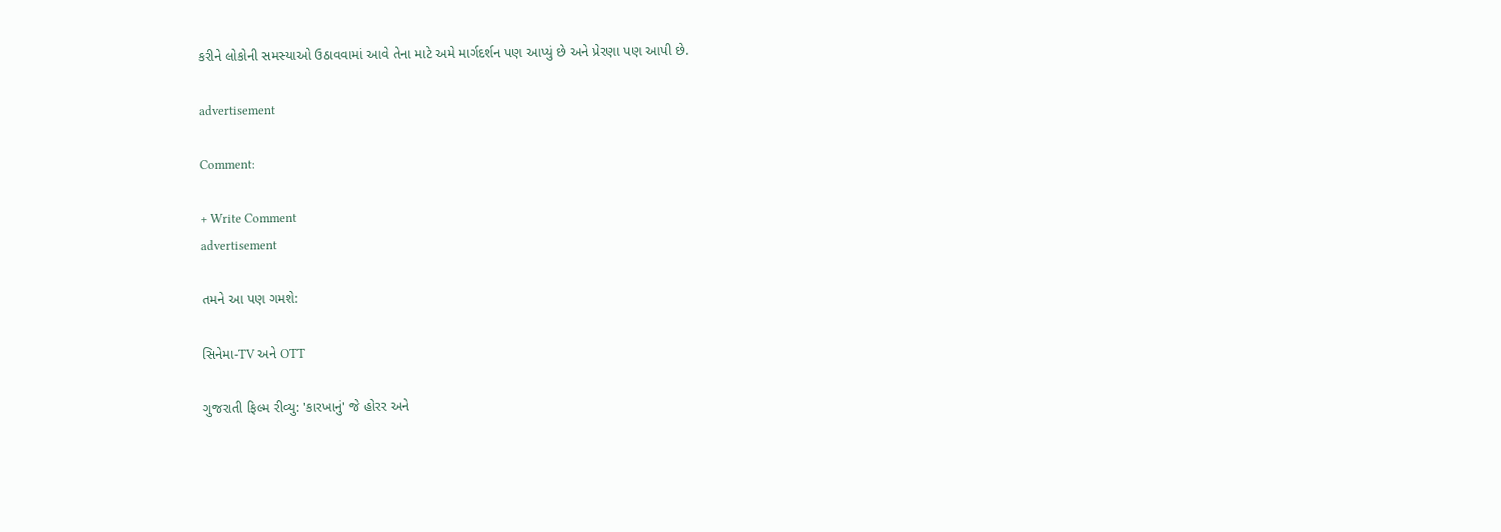કરીને લોકોની સમસ્યાઓ ઉઠાવવામાં આવે તેના માટે અમે માર્ગદર્શન પણ આપ્યું છે અને પ્રેરણા પણ આપી છે.

advertisement

Comment:

+ Write Comment
advertisement

તમને આ પણ ગમશે:

સિનેમા-TV અને OTT

ગુજરાતી ફિલ્મ રીવ્યુ: 'કારખાનું' જે હોરર અને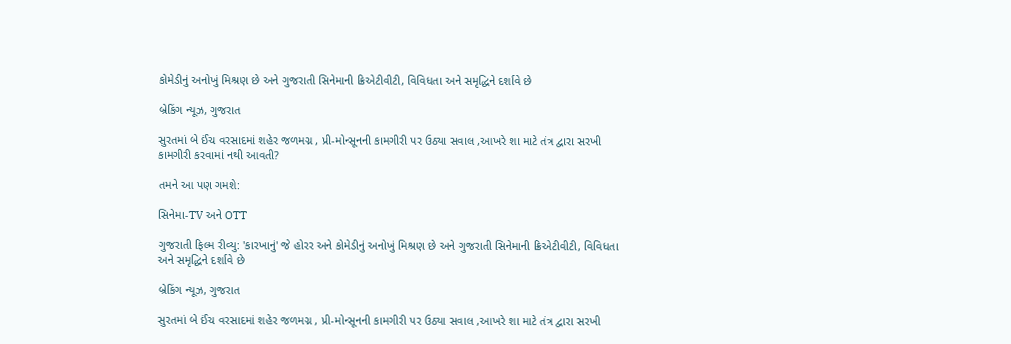કોમેડીનું અનોખું મિશ્રણ છે અને ગુજરાતી સિનેમાની ક્રિએટીવીટી, વિવિધતા અને સમૃદ્ધિને દર્શાવે છે

બ્રેકિંગ ન્યૂઝ, ગુજરાત

સુરતમાં બે ઈંચ વરસાદમાં શહેર જળમગ્ન , પ્રી-મોન્સૂનની કામગીરી પર ઉઠ્યા સવાલ ,આખરે શા માટે તંત્ર દ્વારા સરખી કામગીરી કરવામાં નથી આવતી?

તમને આ પણ ગમશે:

સિનેમા-TV અને OTT

ગુજરાતી ફિલ્મ રીવ્યુ: 'કારખાનું' જે હોરર અને કોમેડીનું અનોખું મિશ્રણ છે અને ગુજરાતી સિનેમાની ક્રિએટીવીટી, વિવિધતા અને સમૃદ્ધિને દર્શાવે છે

બ્રેકિંગ ન્યૂઝ, ગુજરાત

સુરતમાં બે ઈંચ વરસાદમાં શહેર જળમગ્ન , પ્રી-મોન્સૂનની કામગીરી પર ઉઠ્યા સવાલ ,આખરે શા માટે તંત્ર દ્વારા સરખી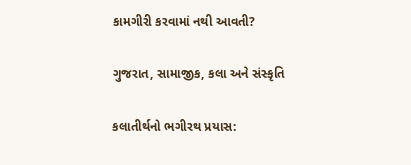કામગીરી કરવામાં નથી આવતી?

ગુજરાત, સામાજીક, કલા અને સંસ્કૃતિ

કલાતીર્થનો ભગીરથ પ્રયાસ: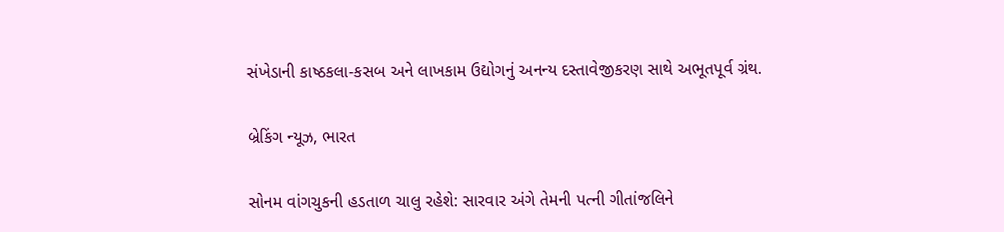સંખેડાની કાષ્ઠકલા-કસબ અને લાખકામ ઉદ્યોગનું અનન્ય દસ્તાવેજીકરણ સાથે અભૂતપૂર્વ ગ્રંથ.

બ્રેકિંગ ન્યૂઝ, ભારત

સોનમ વાંગચુકની હડતાળ ચાલુ રહેશે: સારવાર અંગે તેમની પત્ની ગીતાંજલિને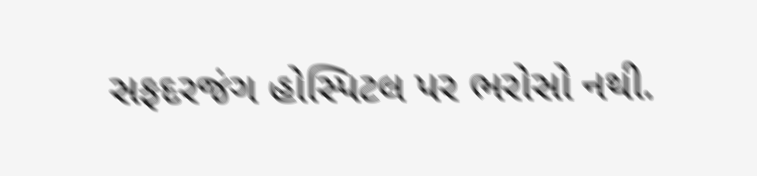સફદરજંગ હોસ્પિટલ પર ભરોસો નથી.